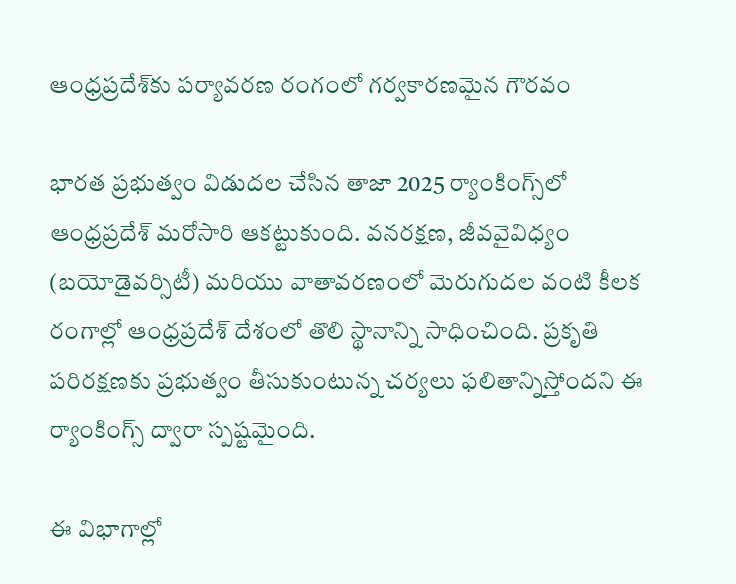ఆంధ్రప్రదేశ్‌కు పర్యావరణ రంగంలో గర్వకారణమైన గౌరవం

భారత ప్రభుత్వం విడుదల చేసిన తాజా 2025 ర్యాంకింగ్స్‌లో ఆంధ్రప్రదేశ్ మరోసారి ఆకట్టుకుంది. వనరక్షణ, జీవవైవిధ్యం (బయోడైవర్సిటీ) మరియు వాతావరణంలో మెరుగుదల వంటి కీలక రంగాల్లో ఆంధ్రప్రదేశ్ దేశంలో తొలి స్థానాన్ని సాధించింది. ప్రకృతి పరిరక్షణకు ప్రభుత్వం తీసుకుంటున్న చర్యలు ఫలితాన్నిస్తోందని ఈ ర్యాంకింగ్స్‌ ద్వారా స్పష్టమైంది.

ఈ విభాగాల్లో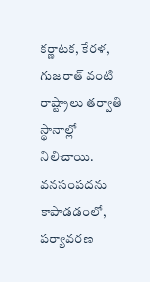కర్ణాటక, కేరళ, గుజరాత్ వంటి రాష్ట్రాలు తర్వాతి స్థానాల్లో నిలిచాయి. వనసంపదను కాపాడడంలో, పర్యావరణ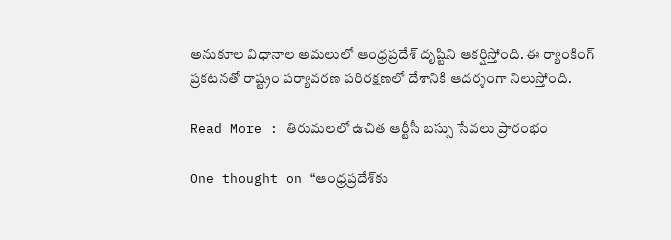అనుకూల విధానాల అమలులో ఆంధ్రప్రదేశ్ దృష్టిని ఆకర్షిస్తోంది. ఈ ర్యాంకింగ్ ప్రకటనతో రాష్ట్రం పర్యావరణ పరిరక్షణలో దేశానికి ఆదర్శంగా నిలుస్తోంది.

Read More : తిరుమలలో ఉచిత ఆర్టీసీ బస్సు సేవలు ప్రారంభం

One thought on “ఆంధ్రప్రదేశ్‌కు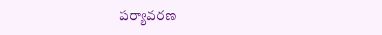పర్యావరణ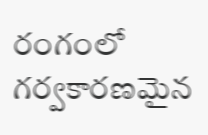రంగంలో గర్వకారణమైన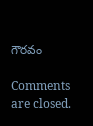గౌరవం

Comments are closed.